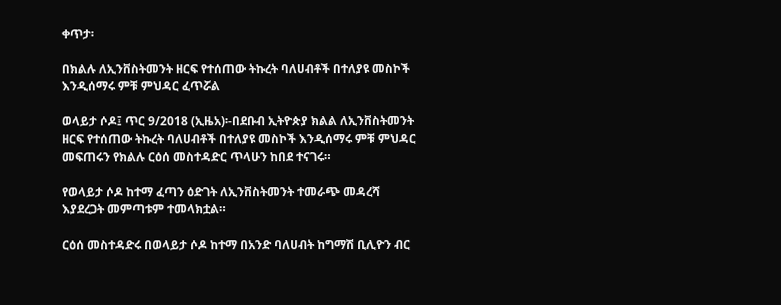ቀጥታ፡

በክልሉ ለኢንቨስትመንት ዘርፍ የተሰጠው ትኩረት ባለሀብቶች በተለያዩ መስኮች እንዲሰማሩ ምቹ ምህዳር ፈጥሯል

ወላይታ ሶዶ፤ ጥር 9/2018 (ኢዜአ)፡-በደቡብ ኢትዮጵያ ክልል ለኢንቨስትመንት ዘርፍ የተሰጠው ትኩረት ባለሀብቶች በተለያዩ መስኮች እንዲሰማሩ ምቹ ምህዳር መፍጠሩን የክልሉ ርዕሰ መስተዳድር ጥላሁን ከበደ ተናገሩ።

የወላይታ ሶዶ ከተማ ፈጣን ዕድገት ለኢንቨስትመንት ተመራጭ መዳረሻ እያደረጋት መምጣቱም ተመላክቷል።

ርዕሰ መስተዳድሩ በወላይታ ሶዶ ከተማ በአንድ ባለሀብት ከግማሽ ቢሊዮን ብር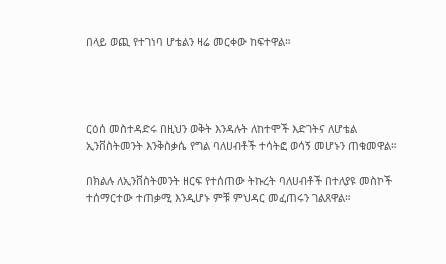በላይ ወጪ የተገነባ ሆቴልን ዛሬ መርቀው ከፍተዋል።




ርዕሰ መስተዳድሩ በዚህን ወቅት እንዳሉት ለከተሞች እድገትና ለሆቴል ኢንቨስትመንት እንቅስቃሴ የግል ባለሀብቶች ተሳትፎ ወሳኝ መሆኑን ጠቁመዋል።

በክልሉ ለኢንቨስትመንት ዘርፍ የተሰጠው ትኩረት ባለሀብቶች በተለያዩ መስኮች ተሰማርተው ተጠቃሚ እንዲሆኑ ምቹ ምህዳር መፈጠሩን ገልጸዋል።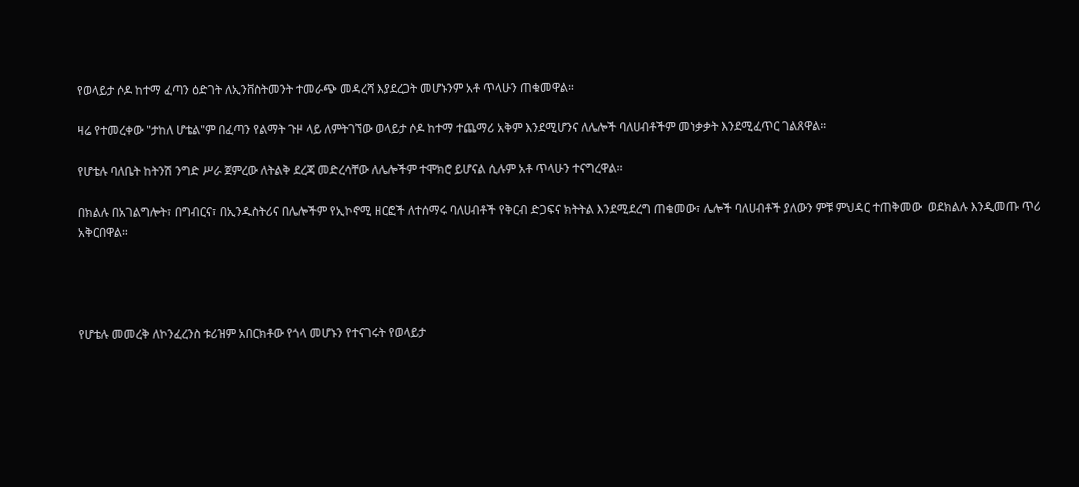የወላይታ ሶዶ ከተማ ፈጣን ዕድገት ለኢንቨስትመንት ተመራጭ መዳረሻ እያደረጋት መሆኑንም አቶ ጥላሁን ጠቁመዋል።

ዛሬ የተመረቀው "ታከለ ሆቴል"ም በፈጣን የልማት ጉዞ ላይ ለምትገኘው ወላይታ ሶዶ ከተማ ተጨማሪ አቅም እንደሚሆንና ለሌሎች ባለሀብቶችም መነቃቃት እንደሚፈጥር ገልጸዋል።

የሆቴሉ ባለቤት ከትንሽ ንግድ ሥራ ጀምረው ለትልቅ ደረጃ መድረሳቸው ለሌሎችም ተሞክሮ ይሆናል ሲሉም አቶ ጥላሁን ተናግረዋል፡፡

በክልሉ በአገልግሎት፣ በግብርና፣ በኢንዱስትሪና በሌሎችም የኢኮኖሚ ዘርፎች ለተሰማሩ ባለሀብቶች የቅርብ ድጋፍና ክትትል እንደሚደረግ ጠቁመው፣ ሌሎች ባለሀብቶች ያለውን ምቹ ምህዳር ተጠቅመው  ወደክልሉ እንዲመጡ ጥሪ አቅርበዋል።




የሆቴሉ መመረቅ ለኮንፈረንስ ቱሪዝም አበርክቶው የጎላ መሆኑን የተናገሩት የወላይታ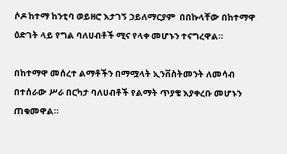ሶዶ ከተማ ከንቲባ ወይዘሮ እታገኝ ኃይለማርያም  በበኩላቸው በከተማዋ ዕድገት ላይ የግል ባለሀብቶች ሚና የላቀ መሆኑን ተናግረዋል።

በከተማዋ መሰረተ ልማቶችን በማሟላት ኢንቨስትመንት ለመሳብ በተሰራው ሥራ በርካታ ባለሀብቶች የልማት ጥያቄ እያቀረቡ መሆኑን ጠቁመዋል።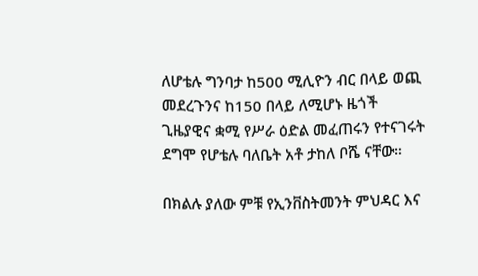ለሆቴሉ ግንባታ ከ500 ሚሊዮን ብር በላይ ወጪ መደረጉንና ከ150 በላይ ለሚሆኑ ዜጎች ጊዜያዊና ቋሚ የሥራ ዕድል መፈጠሩን የተናገሩት ደግሞ የሆቴሉ ባለቤት አቶ ታከለ ቦሼ ናቸው።

በክልሉ ያለው ምቹ የኢንቨስትመንት ምህዳር እና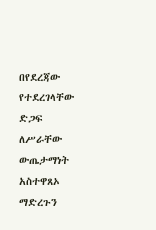በየደረጃው የተደረገላቸው ድጋፍ  ለሥራቸው ውጤታማነት አስተዋጸኦ ማድረጉን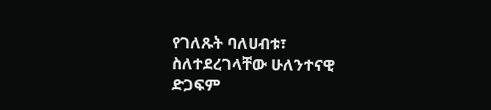የገለጹት ባለሀብቱ፣ ስለተደረገላቸው ሁለንተናዊ ድጋፍም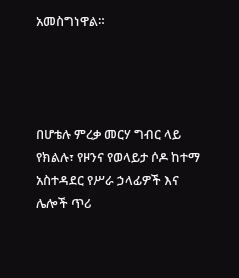አመስግነዋል።




በሆቴሉ ምረቃ መርሃ ግብር ላይ የክልሉ፣ የዞንና የወላይታ ሶዶ ከተማ አስተዳደር የሥራ ኃላፊዎች እና ሌሎች ጥሪ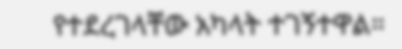የተደረገላቸው አካላት ተገኝተዋል።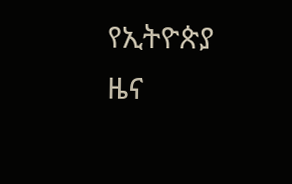የኢትዮጵያ ዜና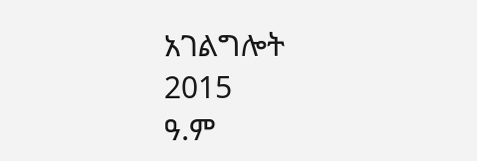አገልግሎት
2015
ዓ.ም